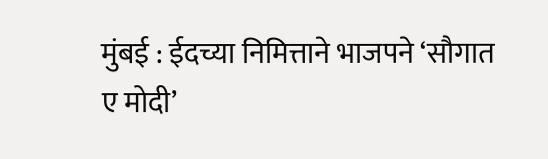मुंबई : ईदच्या निमित्ताने भाजपने ‘सौगात ए मोदी’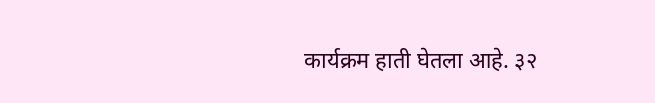कार्यक्रम हाती घेतला आहे. ३२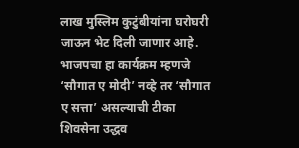लाख मुस्लिम कुटुंबीयांना घरोघरी जाऊन भेट दिली जाणार आहे. भाजपचा हा कार्यक्रम म्हणजे ‘सौगात ए मोदी’ नव्हे तर ‘सौगात ए सत्ता’ असल्याची टीका शिवसेना उद्धव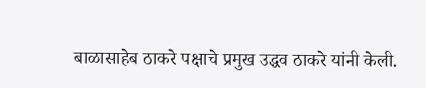बाळासाहेब ठाकरे पक्षाचे प्रमुख उद्धव ठाकरे यांनी केली.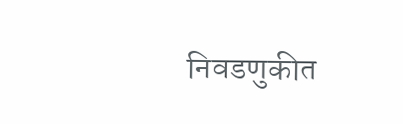निवडणुकीत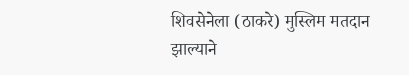शिवसेनेला (ठाकरे) मुस्लिम मतदान झाल्याने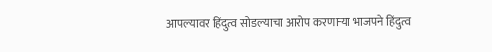आपल्यावर हिंदुत्व सोडल्याचा आरोप करणाऱ्या भाजपने हिंदुत्व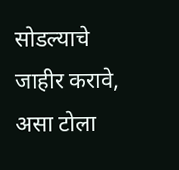सोडल्याचे जाहीर करावे, असा टोला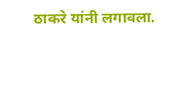ठाकरे यांनी लगावला.